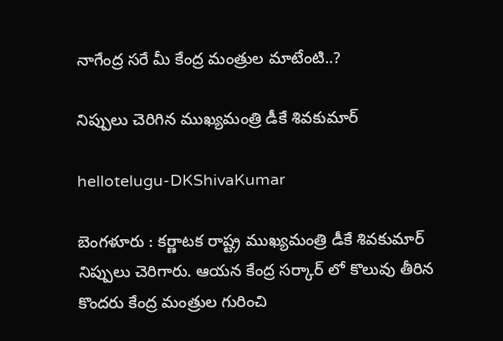నాగేంద్ర స‌రే మీ కేంద్ర మంత్రుల మాటేంటి..?

నిప్పులు చెరిగిన ముఖ్య‌మంత్రి డీకే శివ‌కుమార్

hellotelugu-DKShivaKumar

బెంగ‌ళూరు : క‌ర్ణాట‌క రాష్ట్ర ముఖ్య‌మంత్రి డీకే శివ‌కుమార్ నిప్పులు చెరిగారు. ఆయ‌న కేంద్ర స‌ర్కార్ లో కొలువు తీరిన కొంద‌రు కేంద్ర మంత్రుల గురించి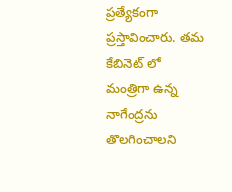ప్ర‌త్యేకంగా ప్ర‌స్తావించారు. త‌మ కేబినెట్ లో మంత్రిగా ఉన్న నాగేంద్ర‌ను తొల‌గించాల‌ని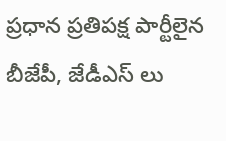ప్ర‌ధాన ప్ర‌తిప‌క్ష పార్టీలైన బీజేపీ, జేడీఎస్ లు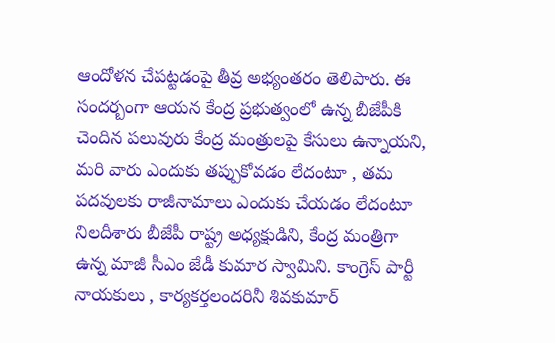ఆందోళ‌న చేప‌ట్ట‌డంపై తీవ్ర అభ్యంత‌రం తెలిపారు. ఈ సంద‌ర్బంగా ఆయ‌న కేంద్ర ప్ర‌భుత్వంలో ఉన్న బీజేపీకి చెందిన ప‌లువురు కేంద్ర మంత్రుల‌పై కేసులు ఉన్నాయ‌ని, మ‌రి వారు ఎందుకు త‌ప్పుకోవ‌డం లేదంటూ , త‌మ ప‌ద‌వుల‌కు రాజీనామాలు ఎందుకు చేయ‌డం లేదంటూ నిల‌దీశారు బీజేపీ రాష్ట్ర అధ్య‌క్షుడిని, కేంద్ర మంత్రిగా ఉన్న మాజీ సీఎం జేడీ కుమార స్వామిని. కాంగ్రెస్ పార్టీ నాయకులు , కార్యకర్తలందరినీ శివకుమార్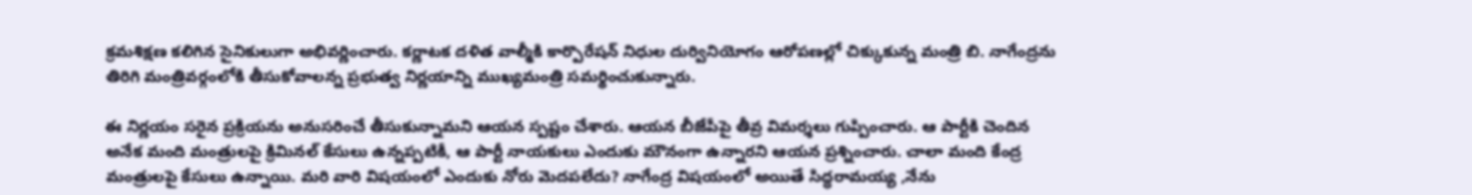క్ర‌మశిక్ష‌ణ‌ కలిగిన సైనికులుగా అభివర్ణించారు. కర్ణాటక దళిత వాల్మీకి కార్పొరేషన్ నిధుల దుర్వినియోగం ఆరోపణల్లో చిక్కుకున్న మంత్రి బి. నాగేంద్రను తిరిగి మంత్రివర్గంలోకి తీసుకోవాలన్న ప్రభుత్వ నిర్ణయాన్ని ముఖ్యమంత్రి సమర్థించుకున్నారు.

ఈ నిర్ణయం సరైన ప్రక్రియను అనుసరించే తీసుకున్నామని ఆయన స్పష్టం చేశారు. ఆయ‌న‌ బీజేపీపై తీవ్ర విమర్శలు గుప్పించారు. ఆ పార్టీకి చెందిన అనేక మంది మంత్రులపై క్రిమినల్ కేసులు ఉన్నప్పటికీ, ఆ పార్టీ నాయకులు ఎందుకు మౌనంగా ఉన్నారని ఆయన ప్రశ్నించారు. చాలా మంది కేంద్ర మంత్రులపై కేసులు ఉన్నాయి. మరి వారి విషయంలో ఎందుకు నోరు మెదపలేదు? నాగేంద్ర విషయంలో అయితే సిద్ధరామయ్య ,నేను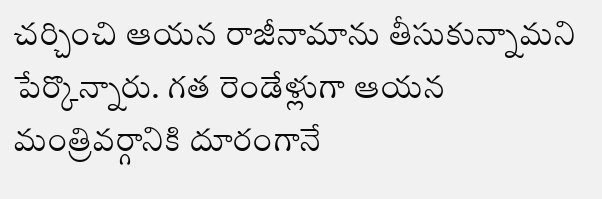చర్చించి ఆయన రాజీనామాను తీసుకున్నామని పేర్కొన్నారు. గత రెండేళ్లుగా ఆయన మంత్రివర్గానికి దూరంగానే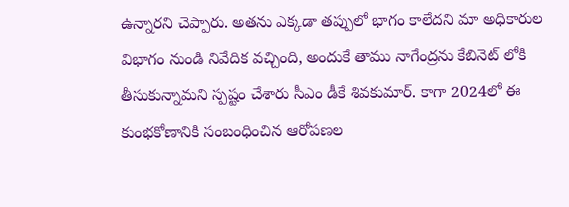ఉన్నార‌ని చెప్పారు. అతను ఎక్కడా తప్పులో భాగం కాలేదని మా అధికారుల విభాగం నుండి నివేదిక వచ్చింది, అందుకే తాము నాగేంద్ర‌ను కేబినెట్ లోకి తీసుకున్నామ‌ని స్ప‌ష్టం చేశారు సీఎం డీకే శివ‌కుమార్. కాగా 2024లో ఈ కుంభకోణానికి సంబంధించిన ఆరోపణల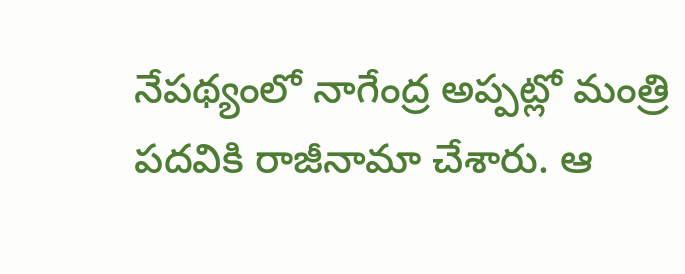నేపథ్యంలో నాగేంద్ర అప్పట్లో మంత్రి పదవికి రాజీనామా చేశారు. ఆ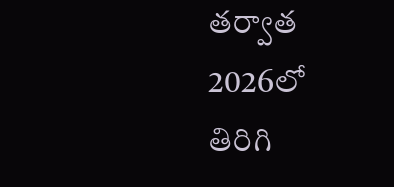తర్వాత 2026లో తిరిగి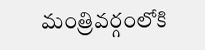మంత్రివర్గంలోకి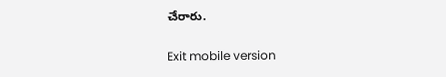చేరారు.

Exit mobile version